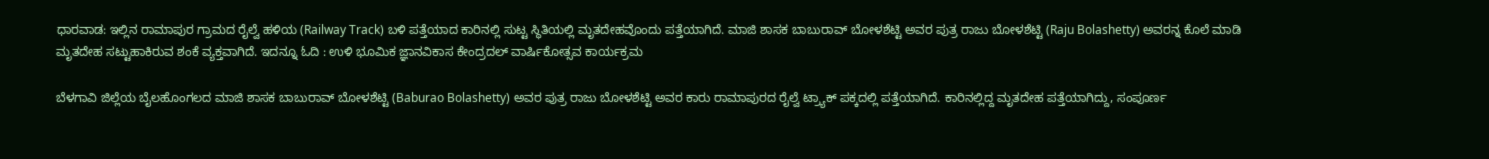ಧಾರವಾಡ: ಇಲ್ಲಿನ ರಾಮಾಪುರ ಗ್ರಾಮದ ರೈಲ್ವೆ ಹಳಿಯ (Railway Track) ಬಳಿ ಪತ್ತೆಯಾದ ಕಾರಿನಲ್ಲಿ ಸುಟ್ಟ ಸ್ಥಿತಿಯಲ್ಲಿ ಮೃತದೇಹವೊಂದು ಪತ್ತೆಯಾಗಿದೆ. ಮಾಜಿ ಶಾಸಕ ಬಾಬುರಾವ್ ಬೋಳಶೆಟ್ಟಿ ಅವರ ಪುತ್ರ ರಾಜು ಬೋಳಶೆಟ್ಟಿ (Raju Bolashetty) ಅವರನ್ನ ಕೊಲೆ ಮಾಡಿ ಮೃತದೇಹ ಸಟ್ಟುಹಾಕಿರುವ ಶಂಕೆ ವ್ಯಕ್ತವಾಗಿದೆ. ಇದನ್ನೂ ಓದಿ : ಉಳಿ ಭೂಮಿಕ ಜ್ಞಾನವಿಕಾಸ ಕೇಂದ್ರದಲ್ ವಾರ್ಷಿಕೋತ್ಸವ ಕಾರ್ಯಕ್ರಮ

ಬೆಳಗಾವಿ ಜಿಲ್ಲೆಯ ಬೈಲಹೊಂಗಲದ ಮಾಜಿ ಶಾಸಕ ಬಾಬುರಾವ್ ಬೋಳಶೆಟ್ಟಿ (Baburao Bolashetty) ಅವರ ಪುತ್ರ ರಾಜು ಬೋಳಶೆಟ್ಟಿ ಅವರ ಕಾರು ರಾಮಾಪುರದ ರೈಲ್ವೆ ಟ್ರ್ಯಾಕ್ ಪಕ್ಕದಲ್ಲಿ ಪತ್ತೆಯಾಗಿದೆ. ಕಾರಿನಲ್ಲಿದ್ದ ಮೃತದೇಹ ಪತ್ತೆಯಾಗಿದ್ದು, ಸಂಪೂರ್ಣ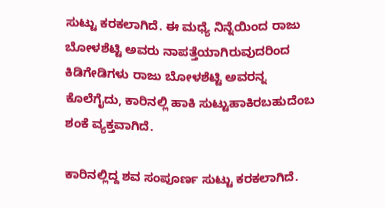ಸುಟ್ಟು ಕರಕಲಾಗಿದೆ. ಈ ಮಧ್ಯೆ ನಿನ್ನೆಯಿಂದ ರಾಜು ಬೋಳಶೆಟ್ಟಿ ಅವರು ನಾಪತ್ತೆಯಾಗಿರುವುದರಿಂದ ಕಿಡಿಗೇಡಿಗಳು ರಾಜು ಬೋಳಶೆಟ್ಟಿ ಅವರನ್ನ ಕೊಲೆಗೈದು, ಕಾರಿನಲ್ಲಿ ಹಾಕಿ ಸುಟ್ಟುಹಾಕಿರಬಹುದೆಂಬ ಶಂಕೆ ವ್ಯಕ್ತವಾಗಿದೆ.

ಕಾರಿನಲ್ಲಿದ್ದ ಶವ ಸಂಪೂರ್ಣ ಸುಟ್ಟು ಕರಕಲಾಗಿದೆ.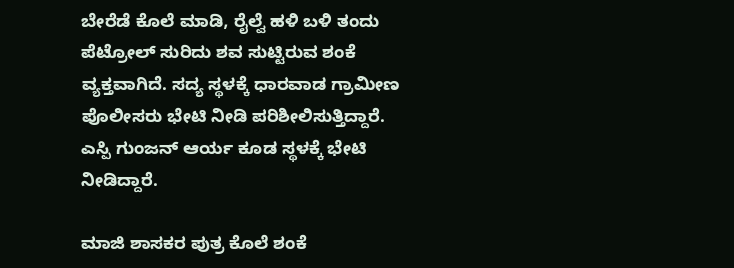ಬೇರೆಡೆ ಕೊಲೆ ಮಾಡಿ, ರೈಲ್ವೆ ಹಳಿ ಬಳಿ ತಂದು ಪೆಟ್ರೋಲ್‌ ಸುರಿದು ಶವ ಸುಟ್ಟಿರುವ ಶಂಕೆ ವ್ಯಕ್ತವಾಗಿದೆ. ಸದ್ಯ ಸ್ಥಳಕ್ಕೆ ಧಾರವಾಡ ಗ್ರಾಮೀಣ ಪೊಲೀಸರು ಭೇಟಿ ನೀಡಿ ಪರಿಶೀಲಿಸುತ್ತಿದ್ದಾರೆ. ಎಸ್ಪಿ ಗುಂಜನ್‌ ಆರ್ಯ ಕೂಡ ಸ್ಥಳಕ್ಕೆ ಭೇಟಿ ನೀಡಿದ್ದಾರೆ.

ಮಾಜಿ ಶಾಸಕರ ಪುತ್ರ ಕೊಲೆ ಶಂಕೆ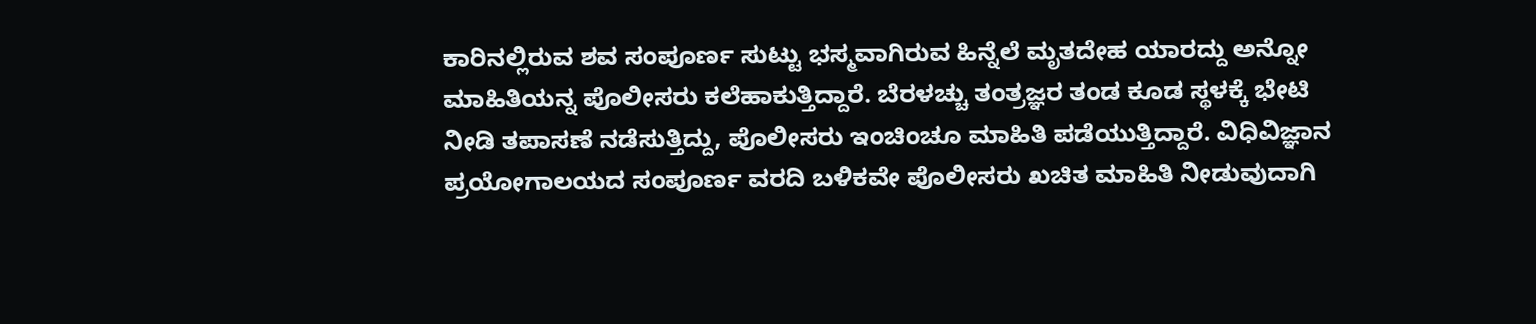ಕಾರಿನಲ್ಲಿರುವ ಶವ ಸಂಪೂರ್ಣ ಸುಟ್ಟು ಭಸ್ಮವಾಗಿರುವ ಹಿನ್ನೆಲೆ ಮೃತದೇಹ ಯಾರದ್ದು ಅನ್ನೋ ಮಾಹಿತಿಯನ್ನ ಪೊಲೀಸರು ಕಲೆಹಾಕುತ್ತಿದ್ದಾರೆ. ಬೆರಳಚ್ಚು ತಂತ್ರಜ್ಞರ ತಂಡ ಕೂಡ ಸ್ಥಳಕ್ಕೆ ಭೇಟಿ ನೀಡಿ ತಪಾಸಣೆ ನಡೆಸುತ್ತಿದ್ದು, ಪೊಲೀಸರು ಇಂಚಿಂಚೂ ಮಾಹಿತಿ ಪಡೆಯುತ್ತಿದ್ದಾರೆ. ವಿಧಿವಿಜ್ಞಾನ ಪ್ರಯೋಗಾಲಯದ ಸಂಪೂರ್ಣ ವರದಿ ಬಳಿಕವೇ ಪೊಲೀಸರು ಖಚಿತ ಮಾಹಿತಿ ನೀಡುವುದಾಗಿ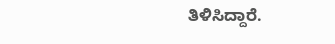ತಿಳಿಸಿದ್ದಾರೆ.